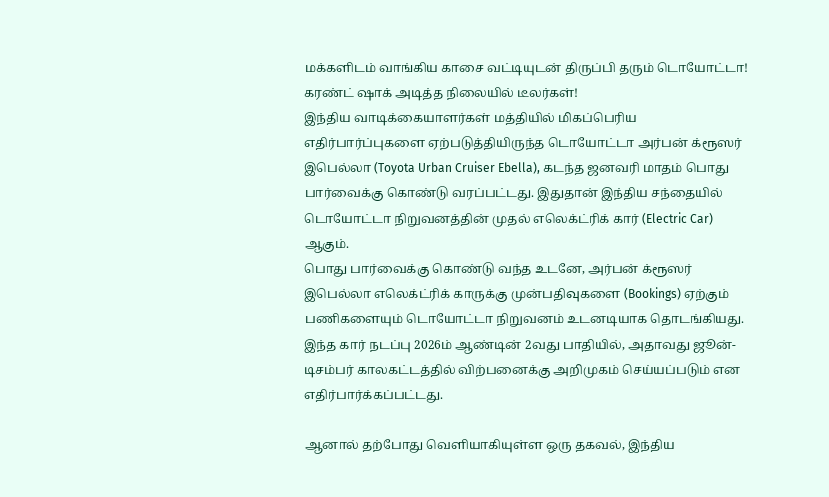மக்களிடம் வாங்கிய காசை வட்டியுடன் திருப்பி தரும் டொயோட்டா! கரண்ட் ஷாக் அடித்த நிலையில் டீலர்கள்!
இந்திய வாடிக்கையாளர்கள் மத்தியில் மிகப்பெரிய எதிர்பார்ப்புகளை ஏற்படுத்தியிருந்த டொயோட்டா அர்பன் க்ரூஸர் இபெல்லா (Toyota Urban Cruiser Ebella), கடந்த ஜனவரி மாதம் பொது பார்வைக்கு கொண்டு வரப்பட்டது. இதுதான் இந்திய சந்தையில் டொயோட்டா நிறுவனத்தின் முதல் எலெக்ட்ரிக் கார் (Electric Car) ஆகும்.
பொது பார்வைக்கு கொண்டு வந்த உடனே, அர்பன் க்ரூஸர் இபெல்லா எலெக்ட்ரிக் காருக்கு முன்பதிவுகளை (Bookings) ஏற்கும் பணிகளையும் டொயோட்டா நிறுவனம் உடனடியாக தொடங்கியது. இந்த கார் நடப்பு 2026ம் ஆண்டின் 2வது பாதியில், அதாவது ஜூன்-டிசம்பர் காலகட்டத்தில் விற்பனைக்கு அறிமுகம் செய்யப்படும் என எதிர்பார்க்கப்பட்டது.

ஆனால் தற்போது வெளியாகியுள்ள ஒரு தகவல், இந்திய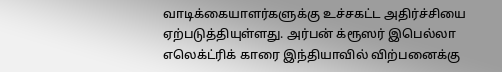வாடிக்கையாளர்களுக்கு உச்சகட்ட அதிர்ச்சியை ஏற்படுத்தியுள்ளது. அர்பன் க்ரூஸர் இபெல்லா எலெக்ட்ரிக் காரை இந்தியாவில் விற்பனைக்கு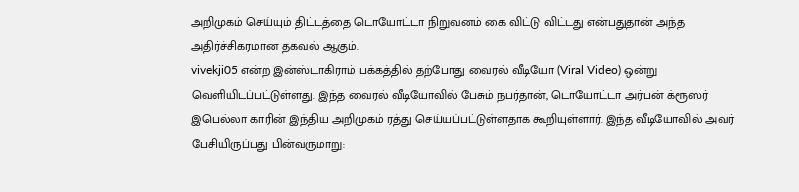அறிமுகம் செய்யும் திட்டத்தை டொயோட்டா நிறுவனம் கை விட்டு விட்டது என்பதுதான் அந்த அதிர்ச்சிகரமான தகவல் ஆகும்.
vivekji05 என்ற இன்ஸ்டாகிராம் பக்கத்தில் தற்போது வைரல் வீடியோ (Viral Video) ஒன்று வெளியிடப்பட்டுள்ளது. இந்த வைரல் வீடியோவில் பேசும் நபர்தான், டொயோட்டா அர்பன் க்ரூஸர் இபெல்லா காரின் இந்திய அறிமுகம் ரத்து செய்யப்பட்டுள்ளதாக கூறியுள்ளார். இந்த வீடியோவில் அவர் பேசியிருப்பது பின்வருமாறு: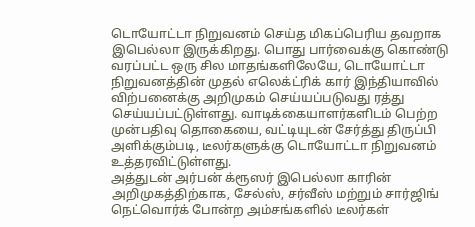டொயோட்டா நிறுவனம் செய்த மிகப்பெரிய தவறாக இபெல்லா இருக்கிறது. பொது பார்வைக்கு கொண்டு வரப்பட்ட ஒரு சில மாதங்களிலேயே, டொயோட்டா நிறுவனத்தின் முதல் எலெக்ட்ரிக் கார் இந்தியாவில் விற்பனைக்கு அறிமுகம் செய்யப்படுவது ரத்து செய்யப்பட்டுள்ளது. வாடிக்கையாளர்களிடம் பெற்ற முன்பதிவு தொகையை, வட்டியுடன் சேர்த்து திருப்பி அளிக்கும்படி, டீலர்களுக்கு டொயோட்டா நிறுவனம் உத்தரவிட்டுள்ளது.
அத்துடன் அர்பன் க்ரூஸர் இபெல்லா காரின் அறிமுகத்திற்காக, சேல்ஸ், சர்வீஸ் மற்றும் சார்ஜிங் நெட்வொர்க் போன்ற அம்சங்களில் டீலர்கள்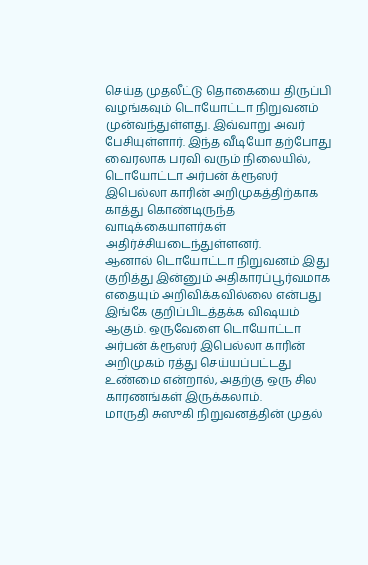செய்த முதலீட்டு தொகையை திருப்பி வழங்கவும் டொயோட்டா நிறுவனம் முன்வந்துள்ளது. இவ்வாறு அவர் பேசியுள்ளார். இந்த வீடியோ தற்போது வைரலாக பரவி வரும் நிலையில், டொயோட்டா அர்பன் க்ரூஸர் இபெல்லா காரின் அறிமுகத்திற்காக காத்து கொண்டிருந்த வாடிக்கையாளர்கள் அதிர்ச்சியடைந்துள்ளனர்.
ஆனால் டொயோட்டா நிறுவனம் இது குறித்து இன்னும் அதிகாரப்பூர்வமாக எதையும் அறிவிக்கவில்லை என்பது இங்கே குறிப்பிடத்தக்க விஷயம் ஆகும். ஒருவேளை டொயோட்டா அர்பன் க்ரூஸர் இபெல்லா காரின் அறிமுகம் ரத்து செய்யப்பட்டது உண்மை என்றால், அதற்கு ஒரு சில காரணங்கள் இருக்கலாம்.
மாருதி சுஸுகி நிறுவனத்தின் முதல்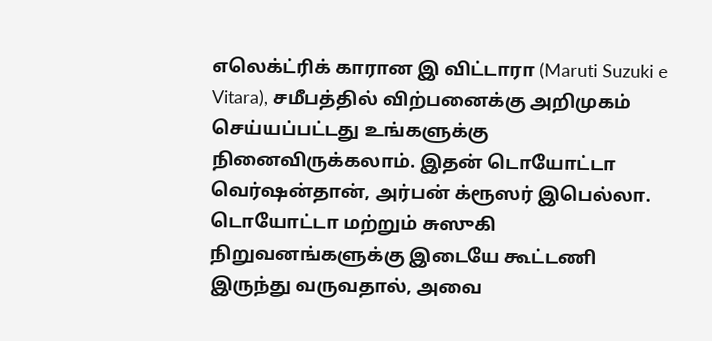எலெக்ட்ரிக் காரான இ விட்டாரா (Maruti Suzuki e Vitara), சமீபத்தில் விற்பனைக்கு அறிமுகம் செய்யப்பட்டது உங்களுக்கு நினைவிருக்கலாம். இதன் டொயோட்டா வெர்ஷன்தான், அர்பன் க்ரூஸர் இபெல்லா. டொயோட்டா மற்றும் சுஸுகி நிறுவனங்களுக்கு இடையே கூட்டணி இருந்து வருவதால், அவை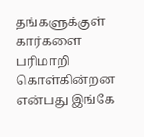தங்களுக்குள் கார்களை பரிமாறி கொள்கின்றன என்பது இங்கே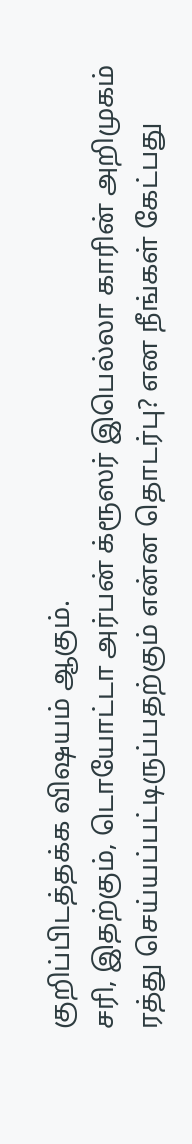குறிப்பிடத்தக்க விஷயம் ஆகும்.
சரி, இதற்கும், டொயோட்டா அர்பன் க்ரூஸர் இபெல்லா காரின் அறிமுகம் ரத்து செய்யப்பட்டிருப்பதற்கும் என்ன தொடர்பு? என நீங்கள் கேட்பது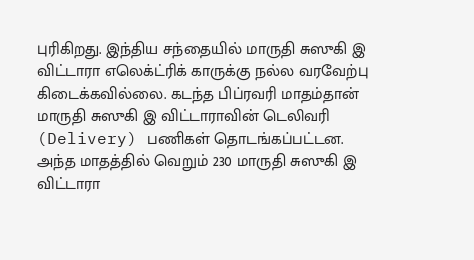புரிகிறது. இந்திய சந்தையில் மாருதி சுஸுகி இ விட்டாரா எலெக்ட்ரிக் காருக்கு நல்ல வரவேற்பு கிடைக்கவில்லை. கடந்த பிப்ரவரி மாதம்தான் மாருதி சுஸுகி இ விட்டாராவின் டெலிவரி (Delivery) பணிகள் தொடங்கப்பட்டன.
அந்த மாதத்தில் வெறும் 230 மாருதி சுஸுகி இ விட்டாரா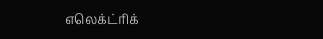எலெக்ட்ரிக்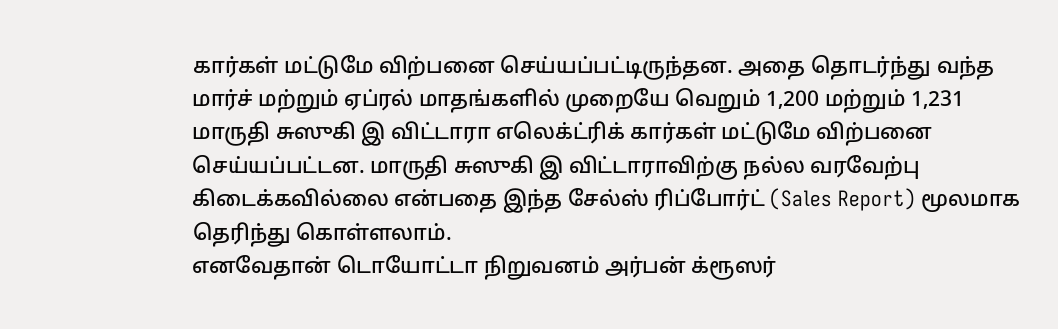கார்கள் மட்டுமே விற்பனை செய்யப்பட்டிருந்தன. அதை தொடர்ந்து வந்த மார்ச் மற்றும் ஏப்ரல் மாதங்களில் முறையே வெறும் 1,200 மற்றும் 1,231 மாருதி சுஸுகி இ விட்டாரா எலெக்ட்ரிக் கார்கள் மட்டுமே விற்பனை செய்யப்பட்டன. மாருதி சுஸுகி இ விட்டாராவிற்கு நல்ல வரவேற்பு கிடைக்கவில்லை என்பதை இந்த சேல்ஸ் ரிப்போர்ட் (Sales Report) மூலமாக தெரிந்து கொள்ளலாம்.
எனவேதான் டொயோட்டா நிறுவனம் அர்பன் க்ரூஸர்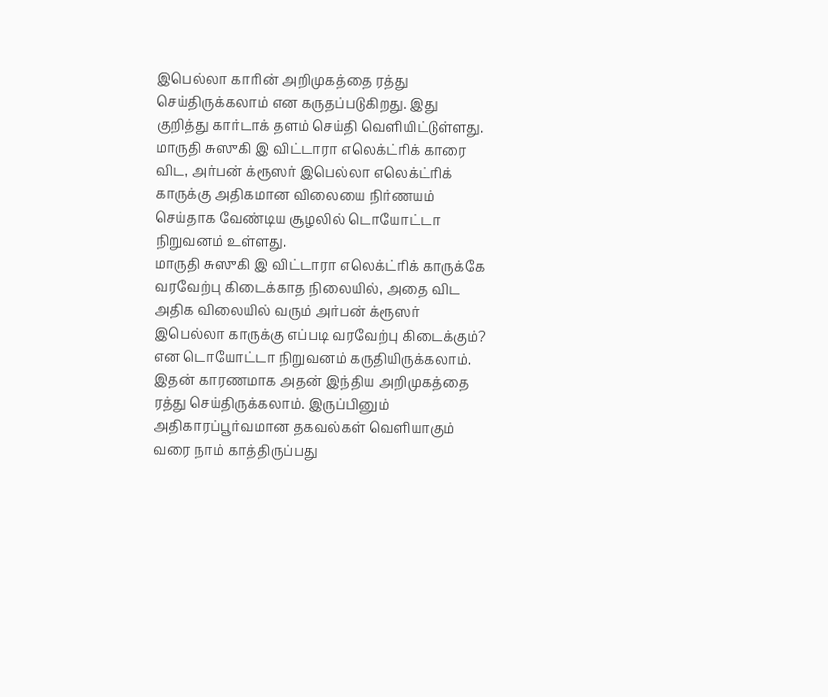இபெல்லா காரின் அறிமுகத்தை ரத்து செய்திருக்கலாம் என கருதப்படுகிறது. இது குறித்து கார்டாக் தளம் செய்தி வெளியிட்டுள்ளது. மாருதி சுஸுகி இ விட்டாரா எலெக்ட்ரிக் காரை விட, அர்பன் க்ரூஸர் இபெல்லா எலெக்ட்ரிக் காருக்கு அதிகமான விலையை நிர்ணயம் செய்தாக வேண்டிய சூழலில் டொயோட்டா நிறுவனம் உள்ளது.
மாருதி சுஸுகி இ விட்டாரா எலெக்ட்ரிக் காருக்கே வரவேற்பு கிடைக்காத நிலையில், அதை விட அதிக விலையில் வரும் அர்பன் க்ரூஸர் இபெல்லா காருக்கு எப்படி வரவேற்பு கிடைக்கும்? என டொயோட்டா நிறுவனம் கருதியிருக்கலாம். இதன் காரணமாக அதன் இந்திய அறிமுகத்தை ரத்து செய்திருக்கலாம். இருப்பினும் அதிகாரப்பூர்வமான தகவல்கள் வெளியாகும் வரை நாம் காத்திருப்பது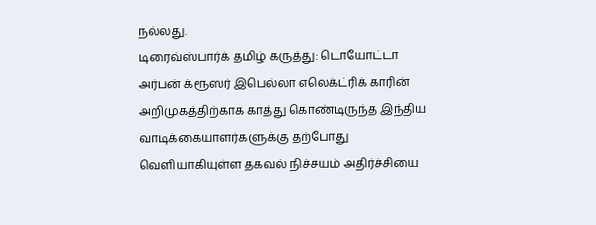நல்லது.
டிரைவ்ஸ்பார்க் தமிழ் கருத்து: டொயோட்டா அர்பன் க்ரூஸர் இபெல்லா எலெக்ட்ரிக் காரின் அறிமுகத்திற்காக காத்து கொண்டிருந்த இந்திய வாடிக்கையாளர்களுக்கு தற்போது வெளியாகியுள்ள தகவல் நிச்சயம் அதிர்ச்சியை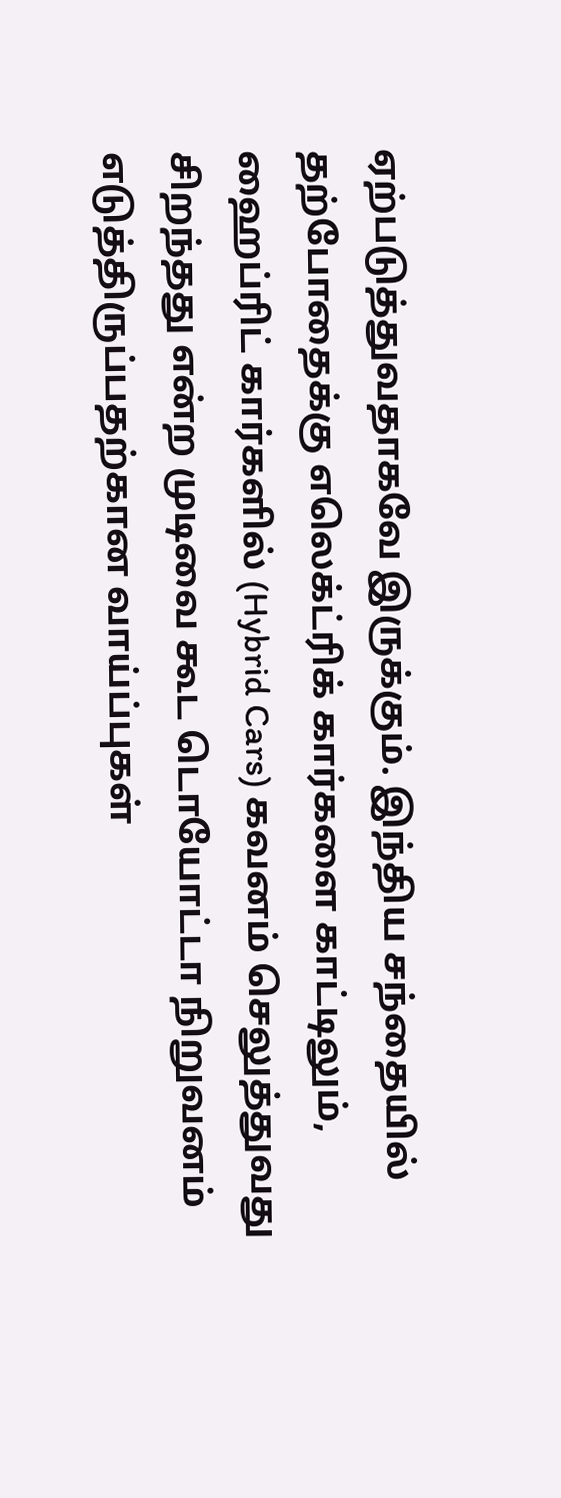ஏற்படுத்துவதாகவே இருக்கும். இந்திய சந்தையில் தற்போதைக்கு எலெக்ட்ரிக் கார்களை காட்டிலும், ஹைப்ரிட் கார்களில் (Hybrid Cars) கவனம் செலுத்துவது சிறந்தது என்ற முடிவை கூட டொயோட்டா நிறுவனம் எடுத்திருப்பதற்கான வாய்ப்புகள்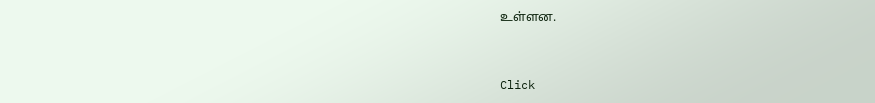உள்ளன.


Click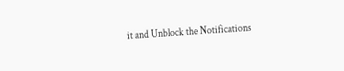it and Unblock the Notifications